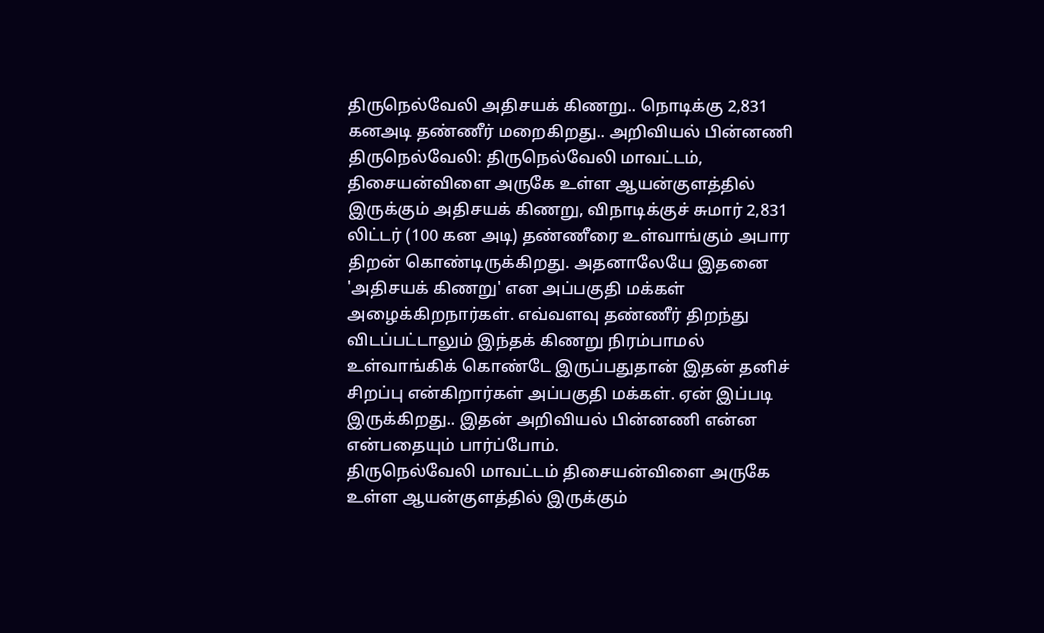திருநெல்வேலி அதிசயக் கிணறு.. நொடிக்கு 2,831 கனஅடி தண்ணீர் மறைகிறது.. அறிவியல் பின்னணி
திருநெல்வேலி: திருநெல்வேலி மாவட்டம், திசையன்விளை அருகே உள்ள ஆயன்குளத்தில் இருக்கும் அதிசயக் கிணறு, விநாடிக்குச் சுமார் 2,831 லிட்டர் (100 கன அடி) தண்ணீரை உள்வாங்கும் அபார திறன் கொண்டிருக்கிறது. அதனாலேயே இதனை 'அதிசயக் கிணறு' என அப்பகுதி மக்கள் அழைக்கிறநார்கள். எவ்வளவு தண்ணீர் திறந்து விடப்பட்டாலும் இந்தக் கிணறு நிரம்பாமல் உள்வாங்கிக் கொண்டே இருப்பதுதான் இதன் தனிச் சிறப்பு என்கிறார்கள் அப்பகுதி மக்கள். ஏன் இப்படி இருக்கிறது.. இதன் அறிவியல் பின்னணி என்ன என்பதையும் பார்ப்போம்.
திருநெல்வேலி மாவட்டம் திசையன்விளை அருகே உள்ள ஆயன்குளத்தில் இருக்கும்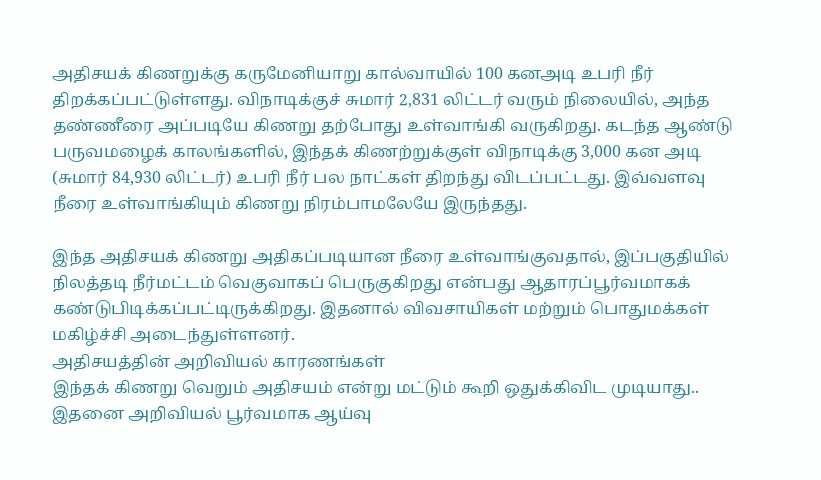அதிசயக் கிணறுக்கு கருமேனியாறு கால்வாயில் 100 கனஅடி உபரி நீர் திறக்கப்பட்டுள்ளது. விநாடிக்குச் சுமார் 2,831 லிட்டர் வரும் நிலையில், அந்த தண்ணீரை அப்படியே கிணறு தற்போது உள்வாங்கி வருகிறது. கடந்த ஆண்டு பருவமழைக் காலங்களில், இந்தக் கிணற்றுக்குள் விநாடிக்கு 3,000 கன அடி (சுமார் 84,930 லிட்டர்) உபரி நீர் பல நாட்கள் திறந்து விடப்பட்டது. இவ்வளவு நீரை உள்வாங்கியும் கிணறு நிரம்பாமலேயே இருந்தது.

இந்த அதிசயக் கிணறு அதிகப்படியான நீரை உள்வாங்குவதால், இப்பகுதியில் நிலத்தடி நீர்மட்டம் வெகுவாகப் பெருகுகிறது என்பது ஆதாரப்பூர்வமாகக் கண்டுபிடிக்கப்பட்டிருக்கிறது. இதனால் விவசாயிகள் மற்றும் பொதுமக்கள் மகிழ்ச்சி அடைந்துள்ளனர்.
அதிசயத்தின் அறிவியல் காரணங்கள்
இந்தக் கிணறு வெறும் அதிசயம் என்று மட்டும் கூறி ஒதுக்கிவிட முடியாது.. இதனை அறிவியல் பூர்வமாக ஆய்வு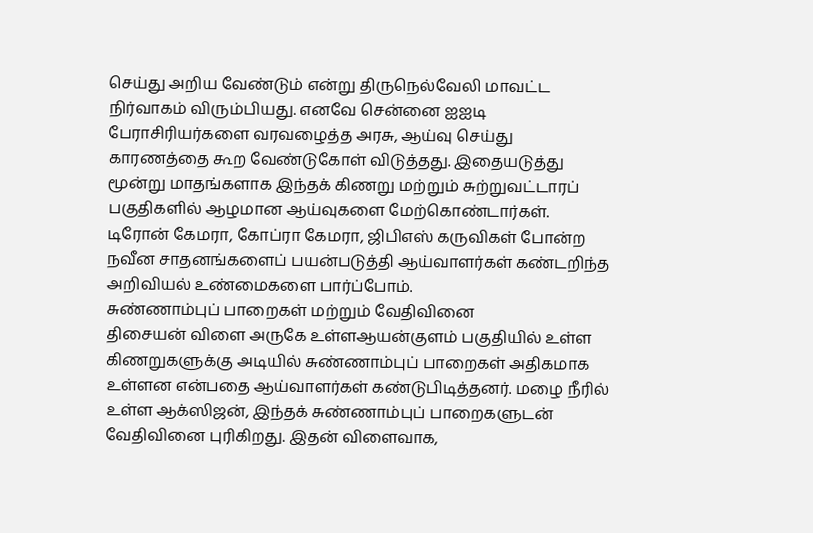செய்து அறிய வேண்டும் என்று திருநெல்வேலி மாவட்ட நிர்வாகம் விரும்பியது. எனவே சென்னை ஐஐடி பேராசிரியர்களை வரவழைத்த அரசு, ஆய்வு செய்து காரணத்தை கூற வேண்டுகோள் விடுத்தது. இதையடுத்து மூன்று மாதங்களாக இந்தக் கிணறு மற்றும் சுற்றுவட்டாரப் பகுதிகளில் ஆழமான ஆய்வுகளை மேற்கொண்டார்கள். டிரோன் கேமரா, கோப்ரா கேமரா, ஜிபிஎஸ் கருவிகள் போன்ற நவீன சாதனங்களைப் பயன்படுத்தி ஆய்வாளர்கள் கண்டறிந்த அறிவியல் உண்மைகளை பார்ப்போம்.
சுண்ணாம்புப் பாறைகள் மற்றும் வேதிவினை
திசையன் விளை அருகே உள்ளஆயன்குளம் பகுதியில் உள்ள கிணறுகளுக்கு அடியில் சுண்ணாம்புப் பாறைகள் அதிகமாக உள்ளன என்பதை ஆய்வாளர்கள் கண்டுபிடித்தனர். மழை நீரில் உள்ள ஆக்ஸிஜன், இந்தக் சுண்ணாம்புப் பாறைகளுடன் வேதிவினை புரிகிறது. இதன் விளைவாக,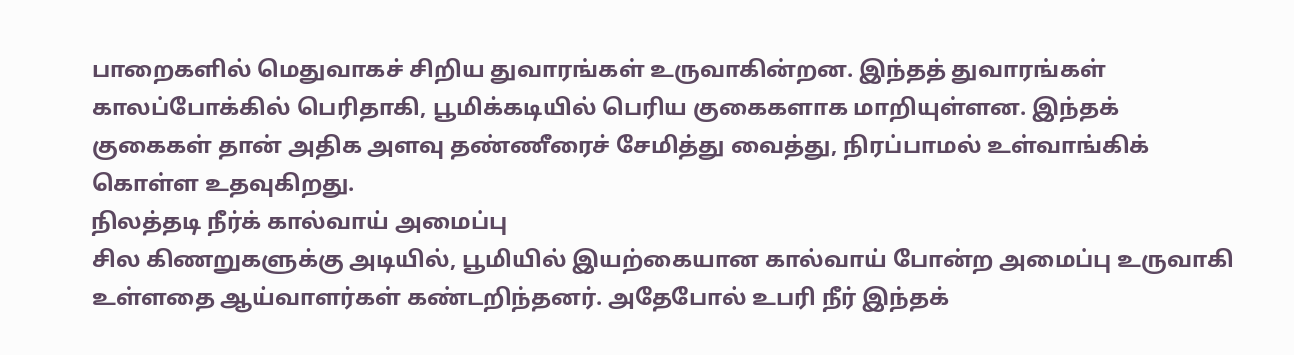பாறைகளில் மெதுவாகச் சிறிய துவாரங்கள் உருவாகின்றன. இந்தத் துவாரங்கள் காலப்போக்கில் பெரிதாகி, பூமிக்கடியில் பெரிய குகைகளாக மாறியுள்ளன. இந்தக் குகைகள் தான் அதிக அளவு தண்ணீரைச் சேமித்து வைத்து, நிரப்பாமல் உள்வாங்கிக் கொள்ள உதவுகிறது.
நிலத்தடி நீர்க் கால்வாய் அமைப்பு
சில கிணறுகளுக்கு அடியில், பூமியில் இயற்கையான கால்வாய் போன்ற அமைப்பு உருவாகி உள்ளதை ஆய்வாளர்கள் கண்டறிந்தனர். அதேபோல் உபரி நீர் இந்தக்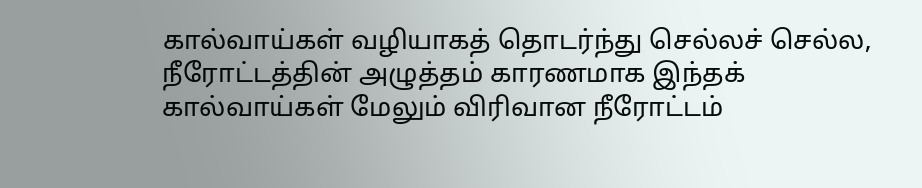கால்வாய்கள் வழியாகத் தொடர்ந்து செல்லச் செல்ல, நீரோட்டத்தின் அழுத்தம் காரணமாக இந்தக் கால்வாய்கள் மேலும் விரிவான நீரோட்டம்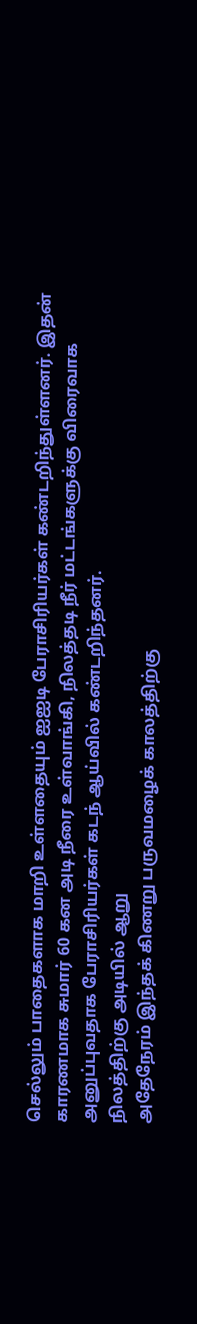செல்லும் பாதைகளாக மாறி உள்ளதையும் ஐஐடி பேராசிரியர்கள் கண்டறிந்துள்ளனர். இதன் காரணமாக சுமார் 60 கன அடி நீரை உள்வாங்கி, நிலத்தடி நீர் மட்டங்களுக்கு விரைவாக அனுப்புவதாக பேராசிரியர்கள் கடந் ஆய்வில் கண்டறிந்தனர்.
நிலத்திற்கு அடியில் ஆறு
அதேநேரம் இந்தக் கிணறு பருவமழைக் காலத்திற்கு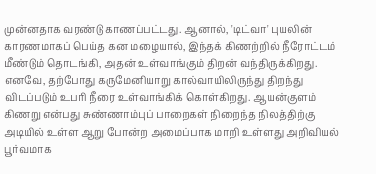முன்னதாக வரண்டு காணப்பட்டது. ஆனால், 'டிட்வா' புயலின் காரணமாகப் பெய்த கன மழையால், இந்தக் கிணற்றில் நீரோட்டம் மீண்டும் தொடங்கி, அதன் உள்வாங்கும் திறன் வந்திருக்கிறது. எனவே, தற்போது கருமேனியாறு கால்வாயிலிருந்து திறந்து விடப்படும் உபரி நீரை உள்வாங்கிக் கொள்கிறது. ஆயன்குளம் கிணறு என்பது சுண்ணாம்புப் பாறைகள் நிறைந்த நிலத்திற்கு அடியில் உள்ள ஆறு போன்ற அமைப்பாக மாறி உள்ளது அறிவியல் பூர்வமாக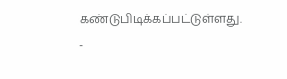கண்டுபிடிக்கப்பட்டுள்ளது.
-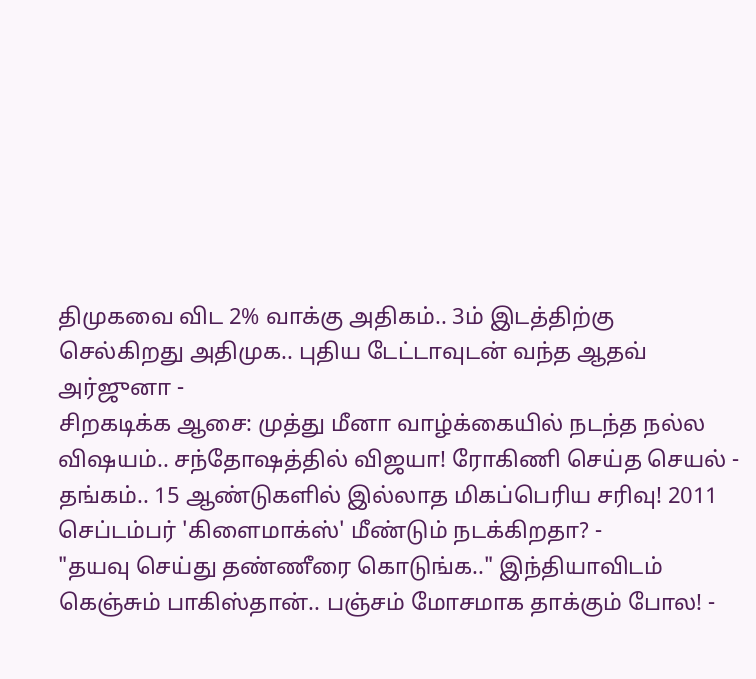திமுகவை விட 2% வாக்கு அதிகம்.. 3ம் இடத்திற்கு செல்கிறது அதிமுக.. புதிய டேட்டாவுடன் வந்த ஆதவ் அர்ஜுனா -
சிறகடிக்க ஆசை: முத்து மீனா வாழ்க்கையில் நடந்த நல்ல விஷயம்.. சந்தோஷத்தில் விஜயா! ரோகிணி செய்த செயல் -
தங்கம்.. 15 ஆண்டுகளில் இல்லாத மிகப்பெரிய சரிவு! 2011 செப்டம்பர் 'கிளைமாக்ஸ்' மீண்டும் நடக்கிறதா? -
"தயவு செய்து தண்ணீரை கொடுங்க.." இந்தியாவிடம் கெஞ்சும் பாகிஸ்தான்.. பஞ்சம் மோசமாக தாக்கும் போல! -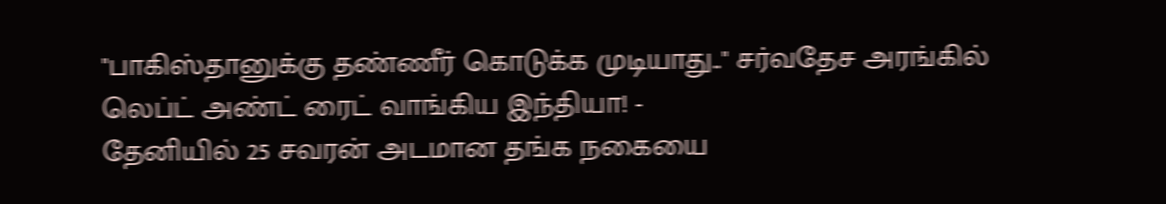"பாகிஸ்தானுக்கு தண்ணீர் கொடுக்க முடியாது.." சர்வதேச அரங்கில் லெப்ட் அண்ட் ரைட் வாங்கிய இந்தியா! -
தேனியில் 25 சவரன் அடமான தங்க நகையை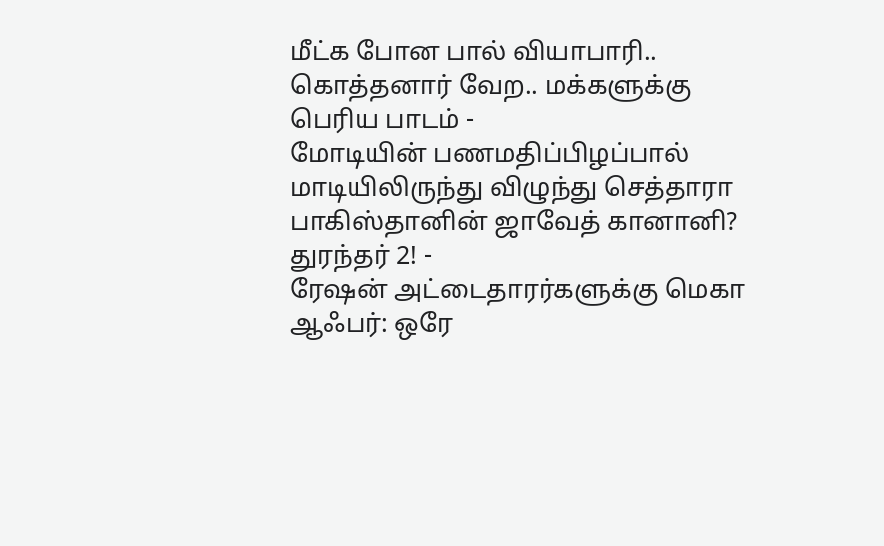மீட்க போன பால் வியாபாரி.. கொத்தனார் வேற.. மக்களுக்கு பெரிய பாடம் -
மோடியின் பணமதிப்பிழப்பால் மாடியிலிருந்து விழுந்து செத்தாரா பாகிஸ்தானின் ஜாவேத் கானானி? துரந்தர் 2! -
ரேஷன் அட்டைதாரர்களுக்கு மெகா ஆஃபர்: ஒரே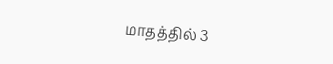மாதத்தில் 3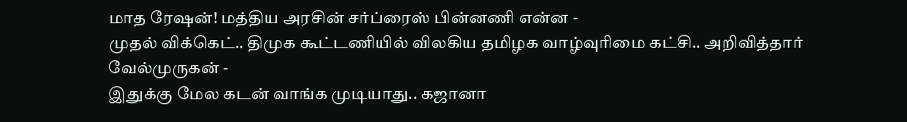மாத ரேஷன்! மத்திய அரசின் சர்ப்ரைஸ் பின்னணி என்ன -
முதல் விக்கெட்.. திமுக கூட்டணியில் விலகிய தமிழக வாழ்வுரிமை கட்சி.. அறிவித்தார் வேல்முருகன் -
இதுக்கு மேல கடன் வாங்க முடியாது.. கஜானா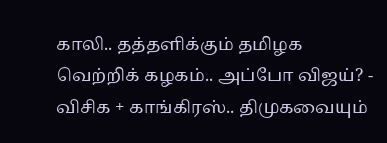காலி.. தத்தளிக்கும் தமிழக வெற்றிக் கழகம்.. அப்போ விஜய்? -
விசிக + காங்கிரஸ்.. திமுகவையும்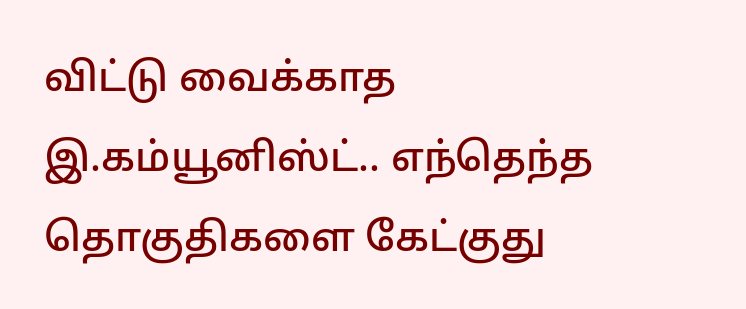விட்டு வைக்காத இ.கம்யூனிஸ்ட்.. எந்தெந்த தொகுதிகளை கேட்குது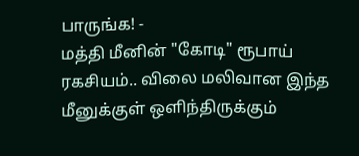பாருங்க! -
மத்தி மீனின் "கோடி" ரூபாய் ரகசியம்.. விலை மலிவான இந்த மீனுக்குள் ஒளிந்திருக்கும்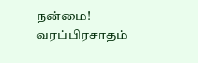நன்மை! வரப்பிரசாதம்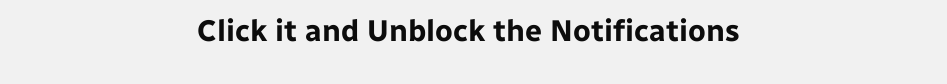Click it and Unblock the Notifications